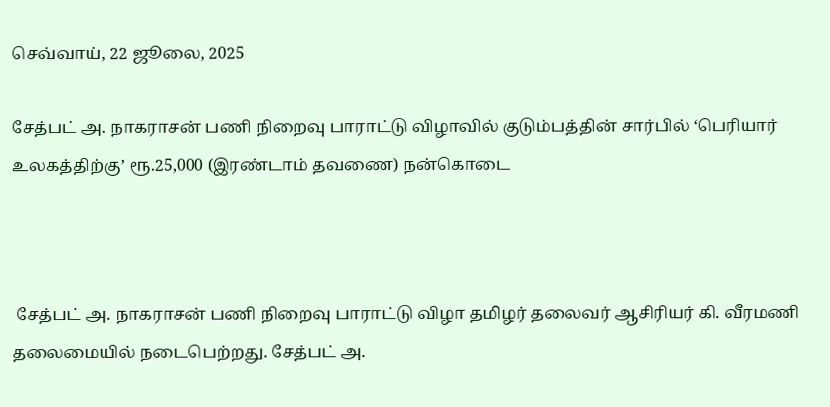செவ்வாய், 22 ஜூலை, 2025

சேத்பட் அ. நாகராசன் பணி நிறைவு பாராட்டு விழாவில் குடும்பத்தின் சார்பில் ‘பெரியார் உலகத்திற்கு’ ரூ.25,000 (இரண்டாம் தவணை) நன்கொடை



 சேத்பட் அ. நாகராசன் பணி நிறைவு பாராட்டு விழா தமிழர் தலைவர் ஆசிரியர் கி. வீரமணி தலைமையில் நடைபெற்றது. சேத்பட் அ.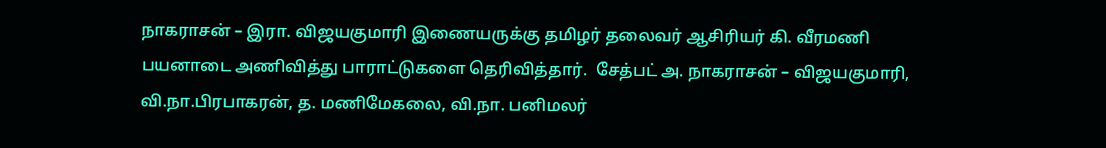நாகராசன் – இரா. விஜயகுமாரி இணையருக்கு தமிழர் தலைவர் ஆசிரியர் கி. வீரமணி பயனாடை அணிவித்து பாராட்டுகளை தெரிவித்தார்.  சேத்பட் அ. நாகராசன் – விஜயகுமாரி, வி.நா.பிரபாகரன், த. மணிமேகலை, வி.நா. பனிமலர்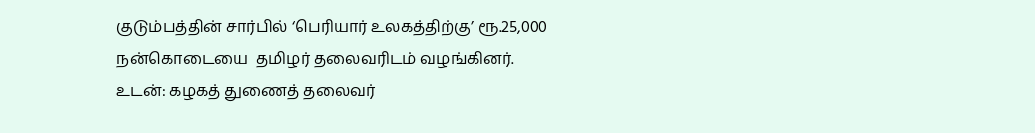குடும்பத்தின் சார்பில் ‘பெரியார் உலகத்திற்கு’ ரூ.25,000   நன்கொடையை  தமிழர் தலைவரிடம் வழங்கினர். உடன்: கழகத் துணைத் தலைவர்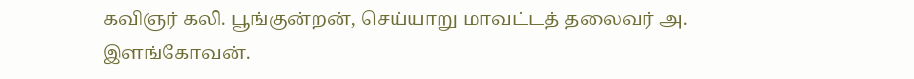கவிஞர் கலி. பூங்குன்றன், செய்யாறு மாவட்டத் தலைவர் அ. இளங்கோவன்.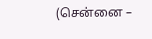(சென்னை –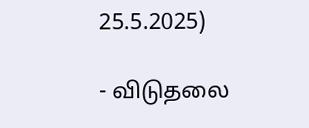25.5.2025)

- விடுதலை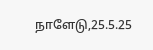நாளேடு,25.5.25